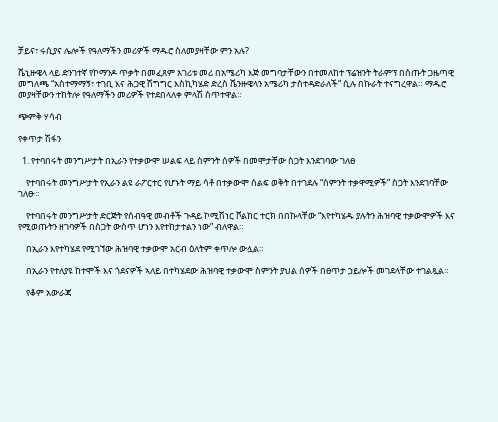ቻይና፣ ሩሲያና ሌሎች የዓለማችን መሪዎች ማዱሮ ስለመያዛቸው ምን አሉ?

ቬኒዙዌላ ላይ ድንገተኛ የኮማንዶ ጥቃት በመፈጸም አገሪቱ መሪ በአሜሪካ እጅ መግባታቸውን በተመለከተ ፕሬዝንት ትራምፕ በሰጡት ጋዜጣዊ መግለጫ “አስተማማኝ፣ ተገቢ እና ሕጋዊ ሽግግር እስኪካሄድ ድረስ ቬንዙዌላን አሜሪካ ታስተዳድራለች” ሲሉ በኩራት ተናግረዋል። ማዱሮ መያዛቸውን ተከትሎ የዓለማችን መሪዎች የተደበላለቀ ምላሽ ሰጥተዋል።

ጭምቅ ሃሳብ

የቀጥታ ሽፋን

  1. የተባበሩት መንግሥታት በኢራን የተቃውሞ ሠልፍ ላይ ስምንት ሰዎች በመሞታቸው ስጋት እንደገባው ገለፀ

    የተባበሩት መንግሥታት የኢራን ልዩ ራፖርተር የሆኑት ማይ ሳቶ በተቃውሞ ሰልፍ ወቅት በተገደሉ “ስምንት ተቃዋሚዎች” ስጋት እንደገባቸው ገለፁ።

    የተባበሩት መንግሥታት ድርጅት የሰብዓዊ መብቶች ጉዳይ ኮሚሽነር ቮልከር ተርክ በበኩላቸው “እየተካሄዱ ያሉትን ሕዝባዊ ተቃውሞዎች እና የሚወጡትን ዘገባዎች በስጋት ውስጥ ሆነን እየተከታተልን ነው” ብለዋል።

    በኢራን እየተካሄደ የሚገኘው ሕዝባዊ ተቃውሞ አርብ ዕለትም ቀጥሎ ውሏል።

    በኢራን የተለያዩ ከተሞች እና ጎደናዎች ኣለይ በተካሄደው ሕዝባዊ ተቃውሞ ስምንት ያህል ሰዎች በፀጥታ ኃይሎች መገደላቸው ተገልጿል።

    የቆም አውራጃ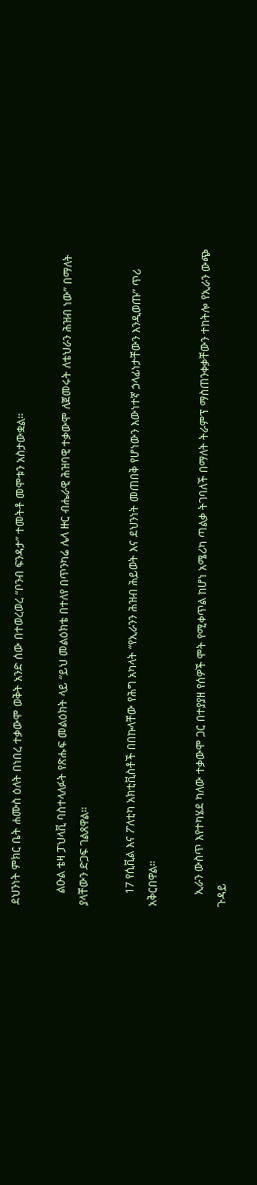ደህንነት ምክር ቤት ሐሙስ ዕለት በነበረ ተቃውሞ ወቅት አንድ ሰው በተወረወረ “ቦንብ ፍንዳታ” ተመትቶ መሞቱን አስታውቋል።

    ልዑል ቴዛ ፓህላቪ ባስተላለፉት የጽሑፍ መልዕክት ላይ “ይህ መልዕክቴ በተለየ በጥንካሬ ሌላ ዙር ብሔራዊ ሕዝባዊ ተቃውሞ ለጀመሩት ለቴህራን ሕዝብ ነው” በማለት ያላቸውን ድጋፍ ገልጸዋል።

    17 የሲቪል እና ፖለቲካ አክቲቪስቶች በበኩላቸው የሕግ አካላት “የኢራንን ሕዝብ ሕይወት እና ደህንነት መጠበቅ የሆነውን እውነተኛ ኃላፊነታቸውን እንዲወጡ” ጥሪ አቅርበዋል።

    ኢራን ውስጥ እየተካሄደ ካለው ተቃውሞ ጋር በተያያዘ የሰዎች ሞት የሚቀጥል ከሆነ አሜሪካ ጣልቃ ትገባለች በማለት ትራምፕ ማስጠንቀቃቸውን ተከትሎ የኢራን ውጭ ጉዳይ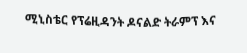ሚኒስቴር የፕሬዚዳንት ዶናልድ ትራምፕ እና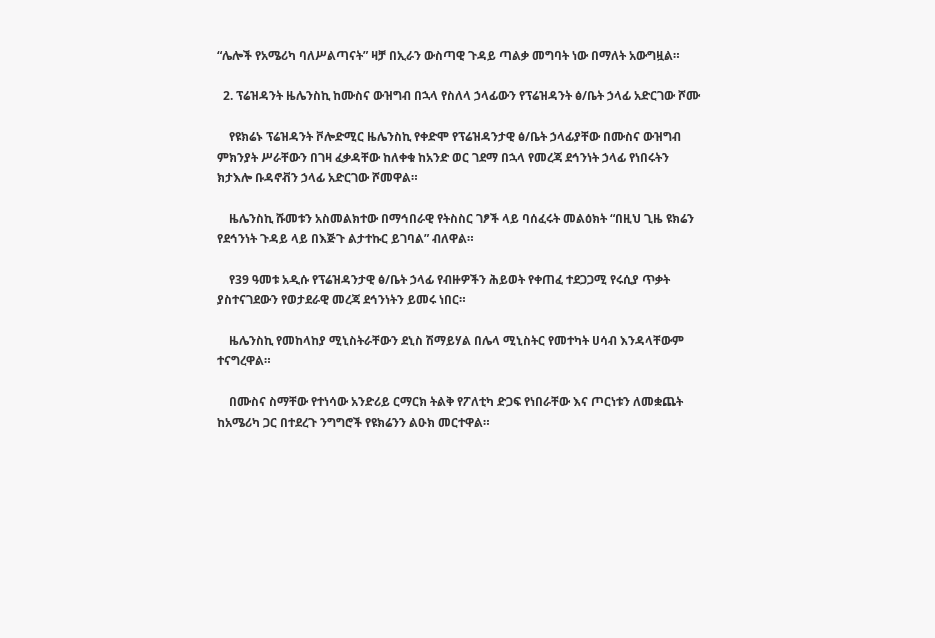“ሌሎች የአሜሪካ ባለሥልጣናት” ዛቻ በኢራን ውስጣዊ ጉዳይ ጣልቃ መግባት ነው በማለት አውግዟል።

  2. ፕሬዝዳንት ዜሌንስኪ ከሙስና ውዝግብ በኋላ የስለላ ኃላፊውን የፕሬዝዳንት ፅ/ቤት ኃላፊ አድርገው ሾሙ

    የዩክሬኑ ፕሬዝዳንት ቮሎድሚር ዜሌንስኪ የቀድሞ የፕሬዝዳንታዊ ፅ/ቤት ኃላፊያቸው በሙስና ውዝግብ ምክንያት ሥራቸውን በገዛ ፈቃዳቸው ከለቀቁ ከአንድ ወር ገደማ በኋላ የመረጃ ደኅንነት ኃላፊ የነበሩትን ክታእሎ ቡዳኖቭን ኃላፊ አድርገው ሾመዋል።

    ዜሌንስኪ ሹመቱን አስመልክተው በማኅበራዊ የትስስር ገፆች ላይ ባሰፈሩት መልዕክት “በዚህ ጊዜ ዩክሬን የደኅንነት ጉዳይ ላይ በእጅጉ ልታተኩር ይገባል” ብለዋል።

    የ39 ዓመቱ አዲሱ የፕሬዝዳንታዊ ፅ/ቤት ኃላፊ የብዙዎችን ሕይወት የቀጠፈ ተደጋጋሚ የሩሲያ ጥቃት ያስተናገደውን የወታደራዊ መረጃ ደኅንነትን ይመሩ ነበር።

    ዜሌንስኪ የመከላከያ ሚኒስትራቸውን ደኒስ ሽማይሃል በሌላ ሚኒስትር የመተካት ሀሳብ እንዳላቸውም ተናግረዋል።

    በሙስና ስማቸው የተነሳው አንድሪይ ርማርክ ትልቅ የፖለቲካ ድጋፍ የነበራቸው እና ጦርነቱን ለመቋጨት ከአሜሪካ ጋር በተደረጉ ንግግሮች የዩክሬንን ልዑክ መርተዋል።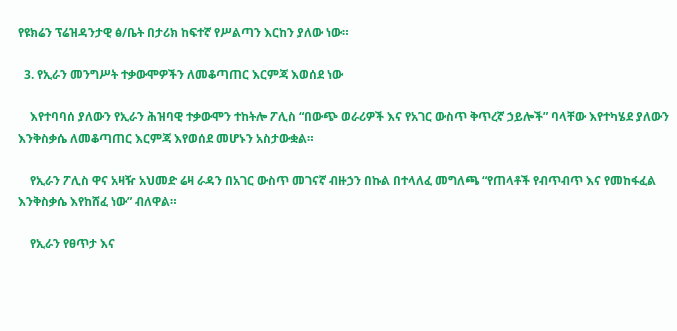የዩክሬን ፕሬዝዳንታዊ ፅ/ቤት በታሪክ ከፍተኛ የሥልጣን እርከን ያለው ነው።

  3. የኢራን መንግሥት ተቃውሞዎችን ለመቆጣጠር እርምጃ እወሰደ ነው

    እየተባባሰ ያለውን የኢራን ሕዝባዊ ተቃውሞን ተከትሎ ፖሊስ “በውጭ ወራሪዎች እና የአገር ውስጥ ቅጥረኛ ኃይሎች” ባላቸው እየተካሄደ ያለውን እንቅስቃሴ ለመቆጣጠር እርምጃ እየወሰደ መሆኑን አስታውቋል።

    የኢራን ፖሊስ ዋና አዛዥ አህመድ ሬዛ ራዳን በአገር ውስጥ መገናኛ ብዙኃን በኩል በተላለፈ መግለጫ “የጠላቶች የብጥብጥ እና የመከፋፈል እንቅስቃሴ እየከሸፈ ነው” ብለዋል።

    የኢራን የፀጥታ እና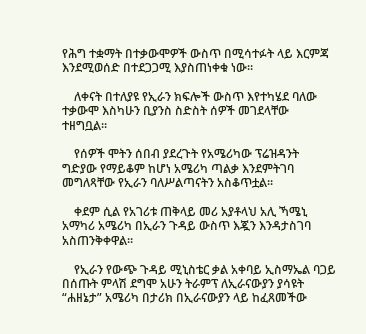የሕግ ተቋማት በተቃውሞዎች ውስጥ በሚሳተፉት ላይ እርምጃ እንደሚወሰድ በተደጋጋሚ እያስጠነቀቁ ነው።

    ለቀናት በተለያዩ የኢራን ክፍሎች ውስጥ እየተካሄደ ባለው ተቃውሞ እስካሁን ቢያንስ ስድስት ሰዎች መገደላቸው ተዘግቧል።

    የሰዎች ሞትን ሰበብ ያደረጉት የአሜሪካው ፕሬዝዳንት ግድያው የማይቆም ከሆነ አሜሪካ ጣልቃ እንደምትገባ መግለጻቸው የኢራን ባለሥልጣናትን አስቆጥቷል።

    ቀደም ሲል የአገሪቱ ጠቅላይ መሪ አያቶላህ አሊ ኻሜኒ አማካሪ አሜሪካ በኢራን ጉዳይ ውስጥ እጇን እንዳታስገባ አስጠንቅቀዋል።

    የኢራን የውጭ ጉዳይ ሚኒስቴር ቃል አቀባይ ኢስማኤል ባጋይ በሰጡት ምላሽ ደግሞ አሁን ትራምፕ ለኢራናውያን ያሳዩት “ሐዘኔታ” አሜሪካ በታሪክ በኢራናውያን ላይ ከፈጸመችው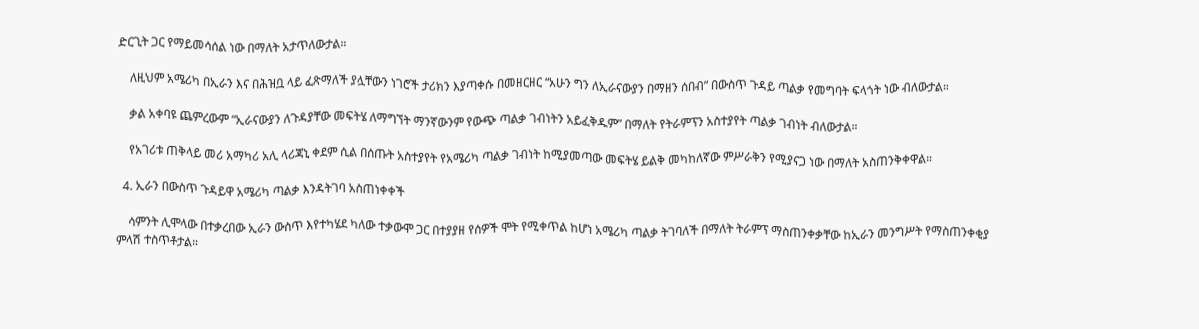ድርጊት ጋር የማይመሳሰል ነው በማለት አታጥለውታል።

    ለዚህም አሜሪካ በኢራን እና በሕዝቧ ላይ ፈጽማለች ያሏቸውን ነገሮች ታሪክን እያጣቀሱ በመዘርዘር “አሁን ግን ለኢራናውያን በማዘን ሰበብ” በውስጥ ጉዳይ ጣልቃ የመግባት ፍላጎት ነው ብለውታል።

    ቃል አቀባዩ ጨምረውም “ኢራናውያን ለጉዳያቸው መፍትሄ ለማግኘት ማንኛውንም የውጭ ጣልቃ ገብነትን አይፈቅዱም” በማለት የትራምፕን አስተያየት ጣልቃ ገብነት ብለውታል።

    የአገሪቱ ጠቅላይ መሪ አማካሪ አሊ ላሪጃኒ ቀደም ሲል በሰጡት አስተያየት የአሜሪካ ጣልቃ ገብነት ከሚያመጣው መፍትሄ ይልቅ መካከለኛው ምሥራቅን የሚያናጋ ነው በማለት አስጠንቅቀዋል።

  4. ኢራን በውስጥ ጉዳይዋ አሜሪካ ጣልቃ እንዳትገባ አስጠነቀቀች

    ሳምንት ሊሞላው በተቃረበው ኢራን ውስጥ እየተካሄደ ካለው ተቃውሞ ጋር በተያያዘ የሰዎች ሞት የሚቀጥል ከሆነ አሜሪካ ጣልቃ ትገባለች በማለት ትራምፕ ማስጠንቀቃቸው ከኢራን መንግሥት የማስጠንቀቂያ ምላሽ ተስጥቶታል።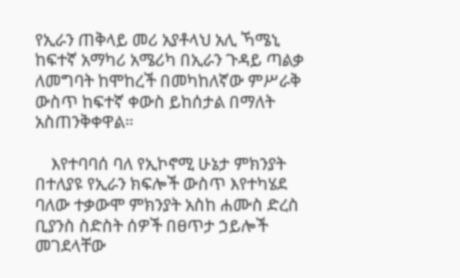የኢራን ጠቅላይ መሪ አያቶላህ አሊ ኻሜኒ ከፍተኛ አማካሪ አሜሪካ በኢራን ጉዳይ ጣልቃ ለመግባት ከሞከረች በመካከለኛው ምሥራቅ ውስጥ ከፍተኛ ቀውስ ይከሰታል በማለት አስጠንቅቀዋል።

    እየተባባሰ ባለ የኢኮኖሚ ሁኔታ ምክንያት በተለያዩ የኢራን ክፍሎች ውስጥ እየተካሄደ ባለው ተቃውሞ ምክንያት አስከ ሐሙስ ድረስ ቢያንስ ስድስት ሰዎች በፀጥታ ኃይሎች መገደላቸው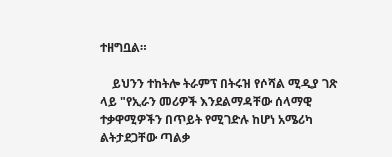ተዘግቧል።

    ይህንን ተከትሎ ትራምፕ በትሩዝ የሶሻል ሚዲያ ገጽ ላይ "የኢራን መሪዎች እንደልማዳቸው ሰላማዊ ተቃዋሚዎችን በጥይት የሚገድሉ ከሆነ አሜሪካ ልትታደጋቸው ጣልቃ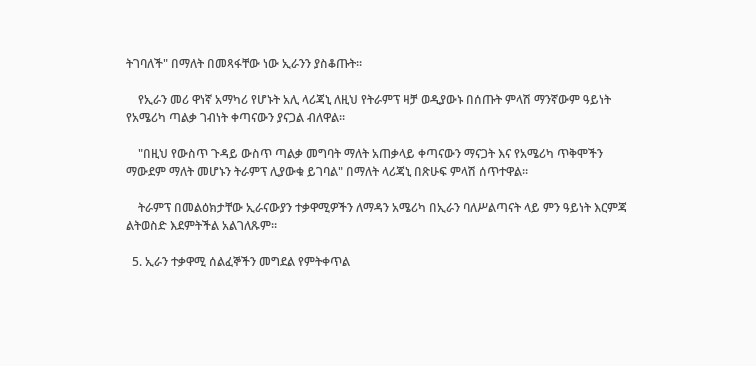ትገባለች" በማለት በመጻፋቸው ነው ኢራንን ያስቆጡት።

    የኢራን መሪ ዋነኛ አማካሪ የሆኑት አሊ ላሪጃኒ ለዚህ የትራምፕ ዛቻ ወዲያውኑ በሰጡት ምላሽ ማንኛውም ዓይነት የአሜሪካ ጣልቃ ገብነት ቀጣናውን ያናጋል ብለዋል።

    "በዚህ የውስጥ ጉዳይ ውስጥ ጣልቃ መግባት ማለት አጠቃላይ ቀጣናውን ማናጋት እና የአሜሪካ ጥቅሞችን ማውደም ማለት መሆኑን ትራምፕ ሊያውቁ ይገባል" በማለት ላሪጃኒ በጽሁፍ ምላሽ ሰጥተዋል።

    ትራምፕ በመልዕክታቸው ኢራናውያን ተቃዋሚዎችን ለማዳን አሜሪካ በኢራን ባለሥልጣናት ላይ ምን ዓይነት እርምጃ ልትወስድ እደምትችል አልገለጹም።

  5. ኢራን ተቃዋሚ ሰልፈኞችን መግደል የምትቀጥል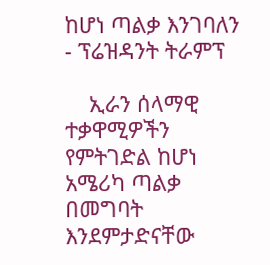ከሆነ ጣልቃ እንገባለን - ፕሬዝዳንት ትራምፕ

    ኢራን ሰላማዊ ተቃዋሚዎችን የምትገድል ከሆነ አሜሪካ ጣልቃ በመግባት እንደምታድናቸው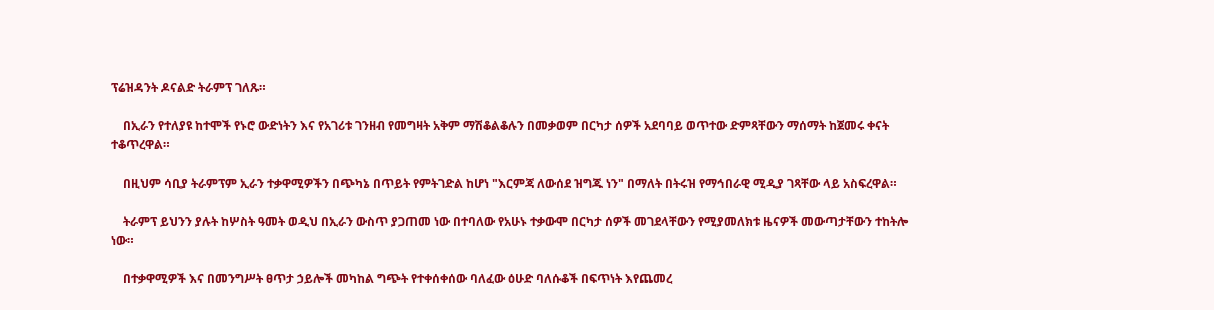ፕሬዝዳንት ዶናልድ ትራምፕ ገለጹ።

    በኢራን የተለያዩ ከተሞች የኑሮ ውድነትን እና የአገሪቱ ገንዘብ የመግዛት አቅም ማሽቆልቆሉን በመቃወም በርካታ ሰዎች አደባባይ ወጥተው ድምጻቸውን ማሰማት ከጀመሩ ቀናት ተቆጥረዋል።

    በዚህም ሳቢያ ትራምፕም ኢራን ተቃዋሚዎችን በጭካኔ በጥይት የምትገድል ከሆነ "እርምጃ ለውሰደ ዝግጁ ነን" በማለት በትሩዝ የማኅበራዊ ሚዲያ ገጻቸው ላይ አስፍረዋል።

    ትራምፕ ይህንን ያሉት ከሦስት ዓመት ወዲህ በኢራን ውስጥ ያጋጠመ ነው በተባለው የአሁኑ ተቃውሞ በርካታ ሰዎች መገደላቸውን የሚያመለክቱ ዜናዎች መውጣታቸውን ተከትሎ ነው።

    በተቃዋሚዎች እና በመንግሥት ፀጥታ ኃይሎች መካከል ግጭት የተቀሰቀሰው ባለፈው ዕሁድ ባለሱቆች በፍጥነት እየጨመረ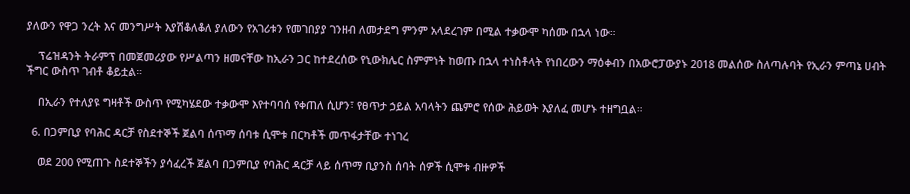ያለውን የዋጋ ንረት እና መንግሥት እያሽቆለቆለ ያለውን የአገሪቱን የመገበያያ ገንዘብ ለመታደግ ምንም አላደረገም በሚል ተቃውሞ ካሰሙ በኋላ ነው።

    ፕሬዝዳንት ትራምፕ በመጀመሪያው የሥልጣን ዘመናቸው ከኢራን ጋር ከተደረሰው የኒውክሌር ስምምነት ከወጡ በኋላ ተነስቶላት የነበረውን ማዕቀብን በአውሮፓውያኑ 2018 መልሰው ስለጣሉባት የኢራን ምጣኔ ሀብት ችግር ውስጥ ገብቶ ቆይቷል።

    በኢራን የተለያዩ ግዛቶች ውስጥ የሚካሄደው ተቃውሞ እየተባባሰ የቀጠለ ሲሆን፣ የፀጥታ ኃይል አባላትን ጨምሮ የሰው ሕይወት እያለፈ መሆኑ ተዘግቧል።

  6. በጋምቢያ የባሕር ዳርቻ የስደተኞች ጀልባ ሰጥማ ሰባቱ ሲሞቱ በርካቶች መጥፋታቸው ተነገረ

    ወደ 200 የሚጠጉ ስደተኞችን ያሳፈረች ጀልባ በጋምቢያ የባሕር ዳርቻ ላይ ሰጥማ ቢያንስ ሰባት ሰዎች ሲሞቱ ብዙዎች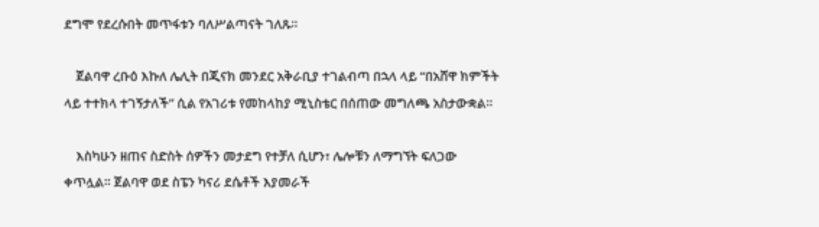ደግሞ የደረሱበት መጥፋቱን ባለሥልጣናት ገለጹ።

    ጀልባዋ ረቡዕ እኩለ ሌሊት በጂናክ መንደር አቅራቢያ ተገልብጣ በኋላ ላይ “በአሸዋ ክምችት ላይ ተተክላ ተገኝታለች” ሲል የአገሪቱ የመከላከያ ሚኒስቴር በሰጠው መግለጫ አስታውቋል።

    እስካሁን ዘጠና ስድስት ሰዎችን መታደግ የተቻለ ሲሆን፣ ሌሎቹን ለማግኘት ፍለጋው ቀጥሏል። ጀልባዋ ወደ ስፔን ካናሪ ደሴቶች እያመራች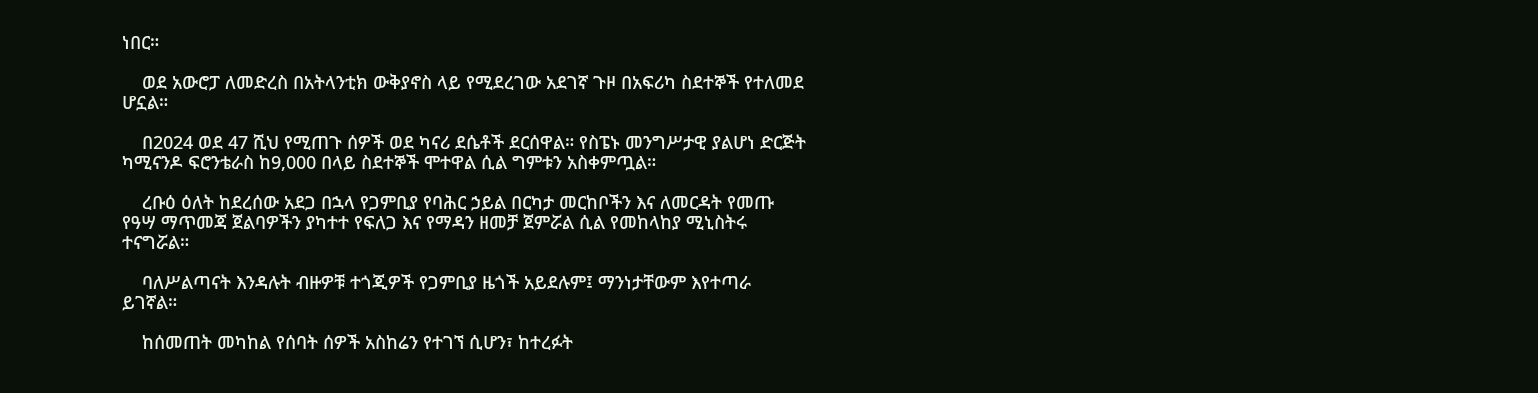ነበር።

    ወደ አውሮፓ ለመድረስ በአትላንቲክ ውቅያኖስ ላይ የሚደረገው አደገኛ ጉዞ በአፍሪካ ስደተኞች የተለመደ ሆኗል።

    በ2024 ወደ 47 ሺህ የሚጠጉ ሰዎች ወደ ካናሪ ደሴቶች ደርሰዋል። የስፔኑ መንግሥታዊ ያልሆነ ድርጅት ካሚናንዶ ፍሮንቴራስ ከ9,000 በላይ ስደተኞች ሞተዋል ሲል ግምቱን አስቀምጧል።

    ረቡዕ ዕለት ከደረሰው አደጋ በኋላ የጋምቢያ የባሕር ኃይል በርካታ መርከቦችን እና ለመርዳት የመጡ የዓሣ ማጥመጃ ጀልባዎችን ያካተተ የፍለጋ እና የማዳን ዘመቻ ጀምሯል ሲል የመከላከያ ሚኒስትሩ ተናግሯል።

    ባለሥልጣናት እንዳሉት ብዙዎቹ ተጎጂዎች የጋምቢያ ዜጎች አይደሉም፤ ማንነታቸውም እየተጣራ ይገኛል።

    ከሰመጠት መካከል የሰባት ሰዎች አስከሬን የተገኘ ሲሆን፣ ከተረፉት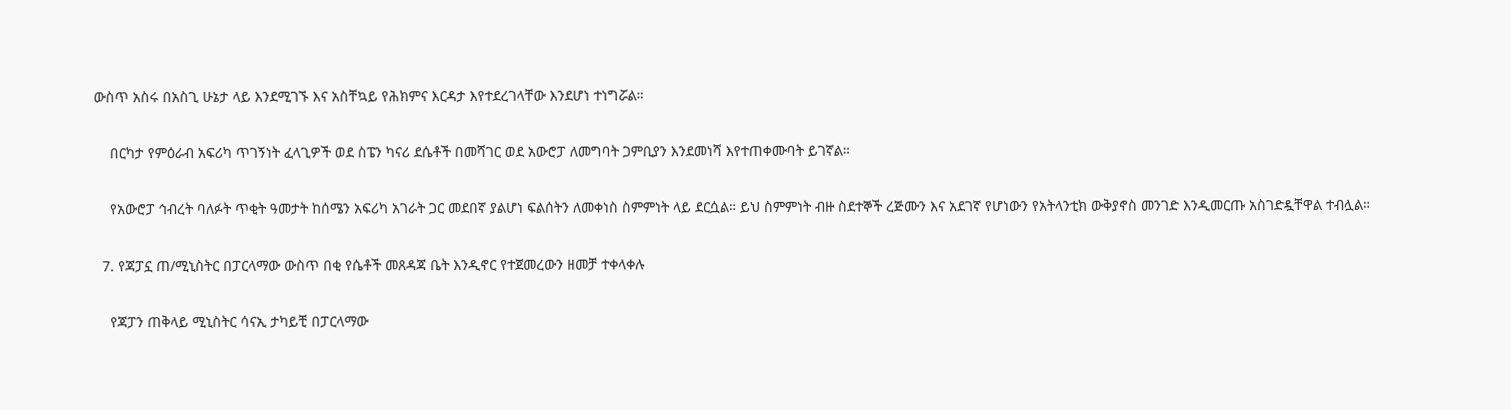ውስጥ አስሩ በአስጊ ሁኔታ ላይ እንደሚገኙ እና አስቸኳይ የሕክምና እርዳታ እየተደረገላቸው እንደሆነ ተነግሯል።

    በርካታ የምዕራብ አፍሪካ ጥገኝነት ፈላጊዎች ወደ ስፔን ካናሪ ደሴቶች በመሻገር ወደ አውሮፓ ለመግባት ጋምቢያን እንደመነሻ እየተጠቀሙባት ይገኛል።

    የአውሮፓ ኅብረት ባለፉት ጥቂት ዓመታት ከሰሜን አፍሪካ አገራት ጋር መደበኛ ያልሆነ ፍልሰትን ለመቀነስ ስምምነት ላይ ደርሷል። ይህ ስምምነት ብዙ ስደተኞች ረጅሙን እና አደገኛ የሆነውን የአትላንቲክ ውቅያኖስ መንገድ እንዲመርጡ አስገድዷቸዋል ተብሏል።

  7. የጃፓኗ ጠ/ሚኒስትር በፓርላማው ውስጥ በቂ የሴቶች መጸዳጃ ቤት እንዲኖር የተጀመረውን ዘመቻ ተቀላቀሉ

    የጃፓን ጠቅላይ ሚኒስትር ሳናኢ ታካይቺ በፓርላማው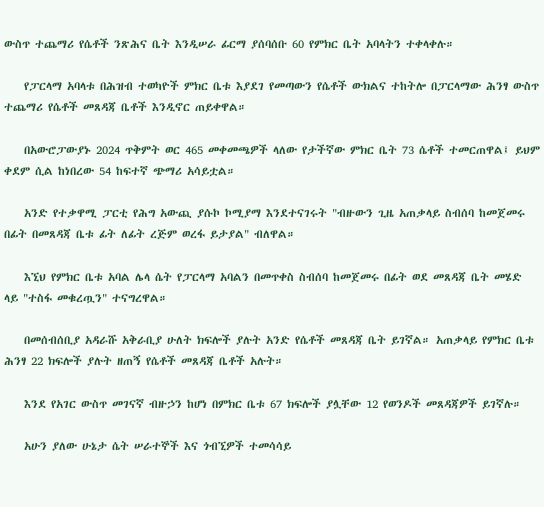ውስጥ ተጨማሪ የሴቶች ንጽሕና ቤት እንዲሠራ ፊርማ ያሰባሰቡ 60 የምክር ቤት አባላትን ተቀላቀሉ።

    የፓርላማ አባላቱ በሕዝብ ተወካዮች ምክር ቤቱ እያደገ የመጣውን የሴቶች ውክልና ተከትሎ በፓርላማው ሕንፃ ውስጥ ተጨማሪ የሴቶች መጸዳጃ ቤቶች እንዲኖር ጠይቀዋል።

    በአውሮፓውያኑ 2024 ጥቅምት ወር 465 መቀመጫዎች ላለው የታችኛው ምክር ቤት 73 ሴቶች ተመርጠዋል፤ ይህም ቀደም ሲል ከነበረው 54 ከፍተኛ ጭማሪ አሳይቷል።

    አንድ የተቃዋሚ ፓርቲ የሕግ አውጪ ያሱኮ ኮሚያማ እንደተናገሩት "ብዙውን ጊዜ አጠቃላይ ስብሰባ ከመጀመሩ በፊት በመጸዳጃ ቤቱ ፊት ለፊት ረጅም ወረፋ ይታያል" ብለዋል።

    እኚህ የምክር ቤቱ አባል ሌላ ሴት የፓርላማ አባልን በመጥቀስ ስብሰባ ከመጀመሩ በፊት ወደ መጸዳጃ ቤት መሄድ ላይ "ተስፋ መቁረጧን" ተናግረዋል።

    በመሰብሰቢያ አዳራሹ አቅራቢያ ሁለት ክፍሎች ያሉት አንድ የሴቶች መጸዳጃ ቤት ይገኛል። አጠቃላይ የምክር ቤቱ ሕንፃ 22 ክፍሎች ያሉት ዘጠኝ የሴቶች መጸዳጃ ቤቶች አሉት።

    እንደ የአገር ውስጥ መገናኛ ብዙኃን ከሆነ በምክር ቤቱ 67 ክፍሎች ያሏቸው 12 የወንዶች መጸዳጃዎች ይገኛሉ።

    አሁን ያለው ሁኔታ ሴት ሠራተኞች እና ጎብኚዎች ተመሳሳይ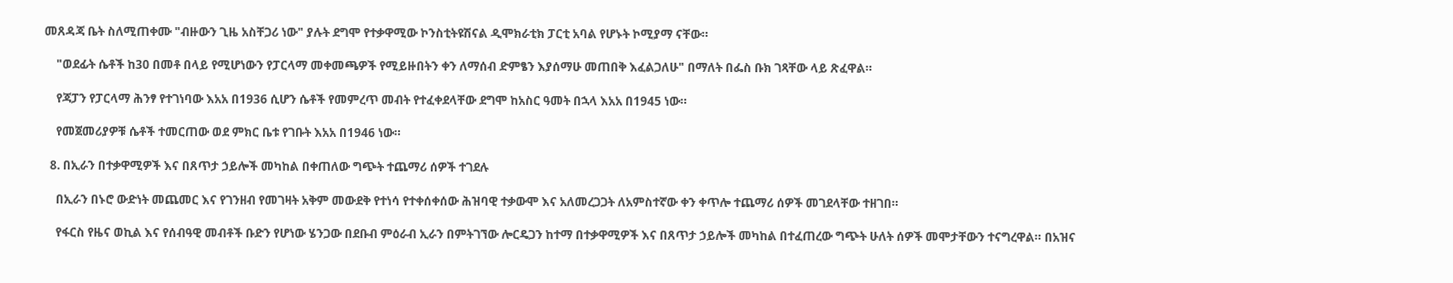መጸዳጃ ቤት ስለሚጠቀሙ "ብዙውን ጊዜ አስቸጋሪ ነው" ያሉት ደግሞ የተቃዋሚው ኮንስቲትዩሽናል ዲሞክራቲክ ፓርቲ አባል የሆኑት ኮሚያማ ናቸው።

    "ወደፊት ሴቶች ከ30 በመቶ በላይ የሚሆነውን የፓርላማ መቀመጫዎች የሚይዙበትን ቀን ለማሰብ ድምፄን እያሰማሁ መጠበቅ እፈልጋለሁ" በማለት በፌስ ቡክ ገጻቸው ላይ ጽፈዋል።

    የጃፓን የፓርላማ ሕንፃ የተገነባው እአአ በ1936 ሲሆን ሴቶች የመምረጥ መብት የተፈቀደላቸው ደግሞ ከአስር ዓመት በኋላ እአአ በ1945 ነው።

    የመጀመሪያዎቹ ሴቶች ተመርጠው ወደ ምክር ቤቱ የገቡት እአአ በ1946 ነው።

  8. በኢራን በተቃዋሚዎች እና በጸጥታ ኃይሎች መካከል በቀጠለው ግጭት ተጨማሪ ሰዎች ተገደሉ

    በኢራን በኑሮ ውድነት መጨመር እና የገንዘብ የመገዛት አቅም መውደቅ የተነሳ የተቀሰቀሰው ሕዝባዊ ተቃውሞ እና አለመረጋጋት ለአምስተኛው ቀን ቀጥሎ ተጨማሪ ሰዎች መገደላቸው ተዘገበ።

    የፋርስ የዜና ወኪል እና የሰብዓዊ መብቶች ቡድን የሆነው ሄንጋው በደቡብ ምዕራብ ኢራን በምትገኘው ሎርዴጋን ከተማ በተቃዋሚዎች እና በጸጥታ ኃይሎች መካከል በተፈጠረው ግጭት ሁለት ሰዎች መሞታቸውን ተናግረዋል። በአዝና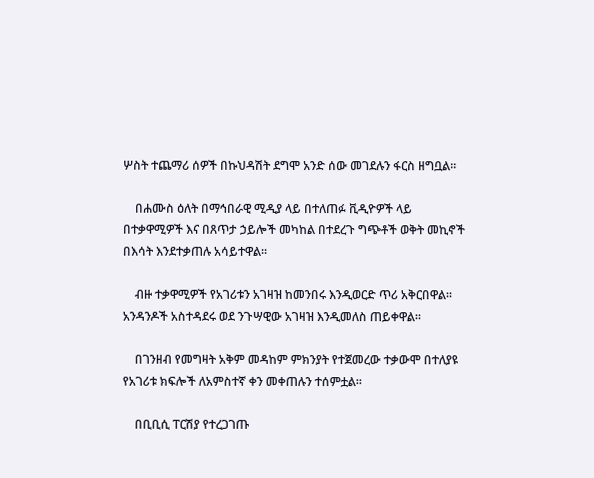ሦስት ተጨማሪ ሰዎች በኩህዳሽት ደግሞ አንድ ሰው መገደሉን ፋርስ ዘግቧል።

    በሐሙስ ዕለት በማኅበራዊ ሚዲያ ላይ በተለጠፉ ቪዲዮዎች ላይ በተቃዋሚዎች እና በጸጥታ ኃይሎች መካከል በተደረጉ ግጭቶች ወቅት መኪኖች በእሳት እንደተቃጠሉ አሳይተዋል።

    ብዙ ተቃዋሚዎች የአገሪቱን አገዛዝ ከመንበሩ እንዲወርድ ጥሪ አቅርበዋል። አንዳንዶች አስተዳደሩ ወደ ንጉሣዊው አገዛዝ እንዲመለስ ጠይቀዋል።

    በገንዘብ የመግዛት አቅም መዳከም ምክንያት የተጀመረው ተቃውሞ በተለያዩ የአገሪቱ ክፍሎች ለአምስተኛ ቀን መቀጠሉን ተሰምቷል።

    በቢቢሲ ፐርሽያ የተረጋገጡ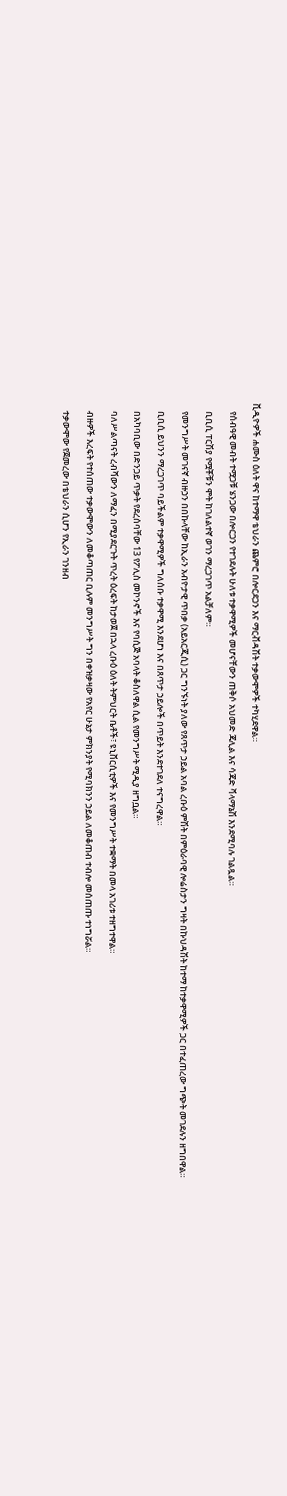ቪዲዮዎች ሐሙስ ዕለት ዋና ከተማዋ ቴህራን ጨምሮ በሎርደጋን እና ማርቭዳሽት ተቃውሞዎች ተካሂደዋል።

    የሰብዓዊ መብት ተሟጋቹ ሄንጋው በሎርጋን የተገደሉት ሁለቱ ተቃዋሚዎች መሆናቸውን ጠቅሶ አህመድ ጃሊል እና ሳጃድ ቫላማኔሽ እንደሚባሉ ገልጿል።

    ቢቢሲ ፐርሽያ የሟቾቹን ሞት ከገለልተኛ ወገን ማረጋገጥ አልቻለም።

    የመንግሥት መገናኛ ብዙኃን በበኩላቸው ከኢራን አብዮታዊ ጥበቃ (አይአርጂሲ) ጋር ግንኙነት ያለው የጸጥታ ኃይል አባል ረቡዕ ምሽት በምዕራባዊ ሎሬስታን ግዛት በኩህዳሽት ከተማ ከተቃዋሚዎች ጋር በተፈጠረው ግጭት መገደሉን ዘግበዋል።

    ቢቢሲ ይህንን ማረጋገጥ ባይችልም ተቃዋሚዎች ግለሰቡ ተቃዋሚ እንደሆነ እና በጸጥታ ኃይሎች በጥይት እንደተገደለ ተናግረዋል።

    በአካባቢው በድንጋይ ጥቃት የደረሰባቸው 13 የፖሊስ መኮንኖች እና የባሲጅ አባላት ቆስለዋል ሲል የመንግሥት ሚዲያ ዘግቧል።

    ባለሥልጣናት ረብሻውን ለማፈን በሚያደርጉት ጥረት ዕረፍት ከታወጀ በኋላ ረቡዕ ዕለት ትምህርት ቤቶች፣ ዩኒቨርሲቲዎች እና የመንግሥት ተቋማት በመላ አገሪቱ ተዘግተዋል።

    ብዙዎች እረፍት የተሰጠው ተቃውሞውን ለመቆጣጠር ቢሉም መንግሥት ግን በቀዝቃዛው የአየር ሁኔታ ምክንያት የሚባክንን ኃይል ለመቆጠብ ተብሎ መሰጠጡ ተነግሯል።

    ተቃውሞው የጀመረው በቴህራን ሲሆን የኢራን ገንዘብ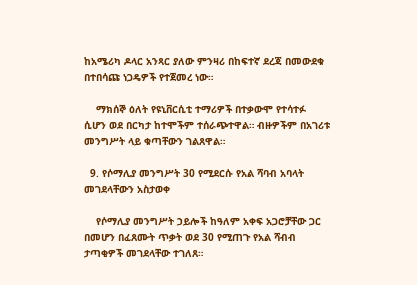ከአሜሪካ ዶላር አንጻር ያለው ምንዛሪ በከፍተኛ ደረጃ በመውደቁ በተበሳጩ ነጋዴዎች የተጀመረ ነው።

    ማክሰኞ ዕለት የዩኒቨርሲቲ ተማሪዎች በተቃውሞ የተሳተፉ ሲሆን ወደ በርካታ ከተሞችም ተሰራጭተዋል። ብዙዎችም በአገሪቱ መንግሥት ላይ ቁጣቸውን ገልጸዋል።

  9. የሶማሊያ መንግሥት 30 የሚደርሱ የአል ሻባብ አባላት መገደላቸውን አስታወቀ

    የሶማሊያ መንግሥት ኃይሎች ከዓለም አቀፍ አጋሮቻቸው ጋር በመሆን በፈጸሙት ጥቃት ወደ 30 የሚጠጉ የአል ሻብብ ታጣቂዎች መገደላቸው ተገለጸ።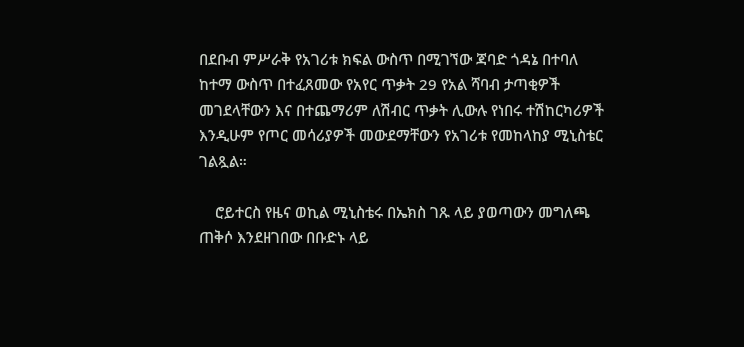በደቡብ ምሥራቅ የአገሪቱ ክፍል ውስጥ በሚገኘው ጃባድ ጎዳኔ በተባለ ከተማ ውስጥ በተፈጸመው የአየር ጥቃት 29 የአል ሻባብ ታጣቂዎች መገደላቸውን እና በተጨማሪም ለሽብር ጥቃት ሊውሉ የነበሩ ተሽከርካሪዎች እንዲሁም የጦር መሳሪያዎች መውደማቸውን የአገሪቱ የመከላከያ ሚኒስቴር ገልጿል።

    ሮይተርስ የዜና ወኪል ሚኒስቴሩ በኤክስ ገጹ ላይ ያወጣውን መግለጫ ጠቅሶ እንደዘገበው በቡድኑ ላይ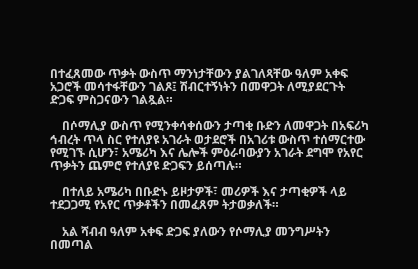በተፈጸመው ጥቃት ውስጥ ማንነታቸውን ያልገለጻቸው ዓለም አቀፍ አጋሮች መሳተፋቸውን ገልጾ፤ ሽብርተኝነትን በመዋጋት ለሚያደርጉት ድጋፍ ምስጋናውን ገልጿል።

    በሶማሊያ ውስጥ የሚንቀሳቀሰውን ታጣቂ ቡድን ለመዋጋት በአፍሪካ ኅብረት ጥላ ስር የተለያዩ አገራት ወታደሮች በአገሪቱ ውስጥ ተሰማርተው የሚገኙ ሲሆን፣ አሜሪካ እና ሌሎች ምዕራባውያን አገራት ደግሞ የአየር ጥቃትን ጨምሮ የተለያዩ ድጋፍን ይሰጣሉ።

    በተለይ አሜሪካ በቡድኑ ይዞታዎች፣ መሪዎች እና ታጣቂዎች ላይ ተደጋጋሚ የአየር ጥቃቶችን በመፈጸም ትታወቃለች።

    አል ሻብብ ዓለም አቀፍ ድጋፍ ያለውን የሶማሊያ መንግሥትን በመጣል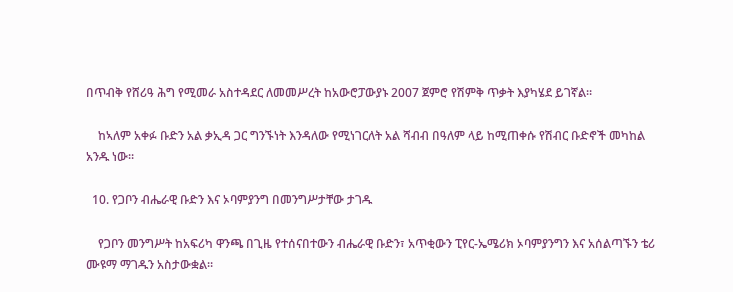በጥብቅ የሸሪዓ ሕግ የሚመራ አስተዳደር ለመመሥረት ከአውሮፓውያኑ 2007 ጀምሮ የሽምቅ ጥቃት እያካሄደ ይገኛል።

    ከኣለም አቀፉ ቡድን አል ቃኢዳ ጋር ግንኙነት እንዳለው የሚነገርለት አል ሻብብ በዓለም ላይ ከሚጠቀሱ የሽብር ቡድኖች መካከል አንዱ ነው።

  10. የጋቦን ብሔራዊ ቡድን እና ኦባምያንግ በመንግሥታቸው ታገዱ

    የጋቦን መንግሥት ከአፍሪካ ዋንጫ በጊዜ የተሰናበተውን ብሔራዊ ቡድን፣ አጥቂውን ፒየር-ኤሜሪክ ኦባምያንግን እና አሰልጣኙን ቴሪ ሙዩማ ማገዱን አስታውቋል።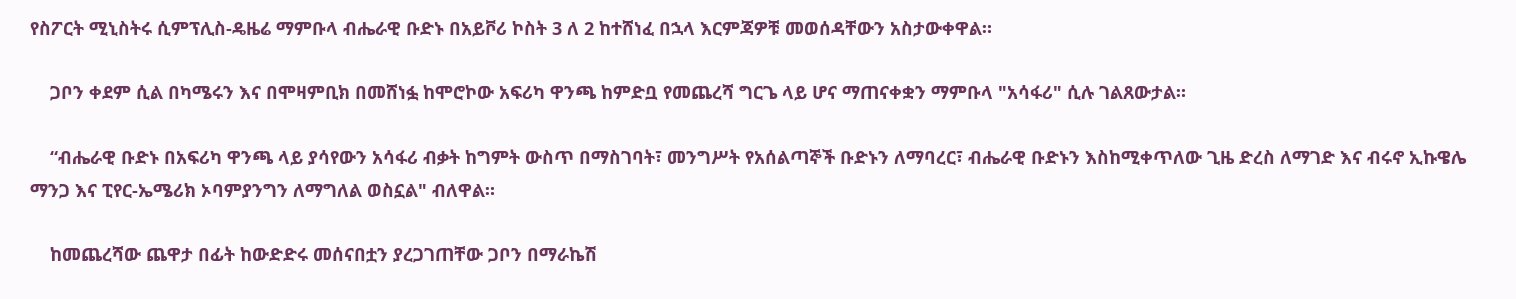የስፖርት ሚኒስትሩ ሲምፕሊስ-ዴዜሬ ማምቡላ ብሔራዊ ቡድኑ በአይቮሪ ኮስት 3 ለ 2 ከተሸነፈ በኋላ እርምጃዎቹ መወሰዳቸውን አስታውቀዋል።

    ጋቦን ቀደም ሲል በካሜሩን እና በሞዛምቢክ በመሸነፏ ከሞሮኮው አፍሪካ ዋንጫ ከምድቧ የመጨረሻ ግርጌ ላይ ሆና ማጠናቀቋን ማምቡላ "አሳፋሪ" ሲሉ ገልጸውታል።

    “ብሔራዊ ቡድኑ በአፍሪካ ዋንጫ ላይ ያሳየውን አሳፋሪ ብቃት ከግምት ውስጥ በማስገባት፣ መንግሥት የአሰልጣኞች ቡድኑን ለማባረር፣ ብሔራዊ ቡድኑን እስከሚቀጥለው ጊዜ ድረስ ለማገድ እና ብሩኖ ኢኩዌሌ ማንጋ እና ፒየር-ኤሜሪክ ኦባምያንግን ለማግለል ወስኗል" ብለዋል።

    ከመጨረሻው ጨዋታ በፊት ከውድድሩ መሰናበቷን ያረጋገጠቸው ጋቦን በማራኬሽ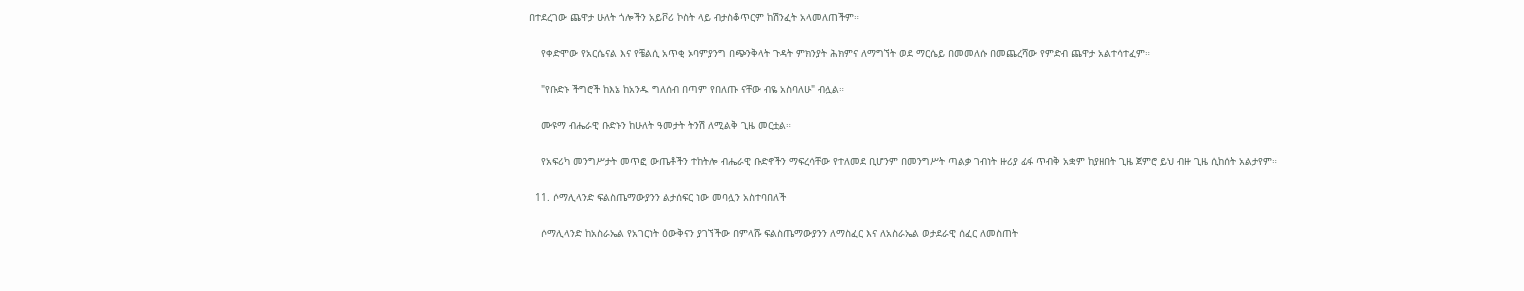በተደረገው ጨዋታ ሁለት ጎሎችን አይቮሪ ኮስት ላይ ብታስቆጥርም ከሽንፈት አላመለጠችም።

    የቀድሞው የአርሴናል እና የቼልሲ አጥቂ ኦባምያንግ በጭንቅላት ጉዳት ምክንያት ሕክምና ለማግኘት ወደ ማርሴይ በመመለሱ በመጨረሻው የምድብ ጨዋታ አልተሳተፈም።

    "የቡድኑ ችግሮች ከእኔ ከአንዱ ግለሰብ በጣም የበለጡ ናቸው ብዬ አስባለሁ" ብሏል።

    ሙዩማ ብሔራዊ ቡድኑን ከሁለት ዓመታት ትንሽ ለሚልቅ ጊዜ መርቷል።

    የአፍሪካ መንግሥታት መጥፎ ውጤቶችን ተከትሎ ብሔራዊ ቡድኖችን ማፍረሳቸው የተለመደ ቢሆንም በመንግሥት ጣልቃ ገብነት ዙሪያ ፊፋ ጥብቅ አቋም ከያዘበት ጊዜ ጀምሮ ይህ ብዙ ጊዜ ሲከሰት አልታየም።

  11. ሶማሊላንድ ፍልስጤማውያንን ልታሰፍር ነው መባሏን አስተባበለች

    ሶማሊላንድ ከአስራኤል የአገርነት ዕውቅናን ያገኘችው በምላሹ ፍልስጤማውያንን ለማስፈር እና ለአስራኤል ወታደራዊ ሰፈር ለመስጠት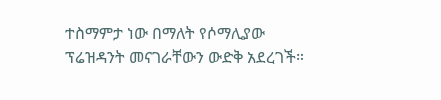ተስማምታ ነው በማለት የሶማሊያው ፕሬዝዳንት መናገራቸውን ውድቅ አደረገች።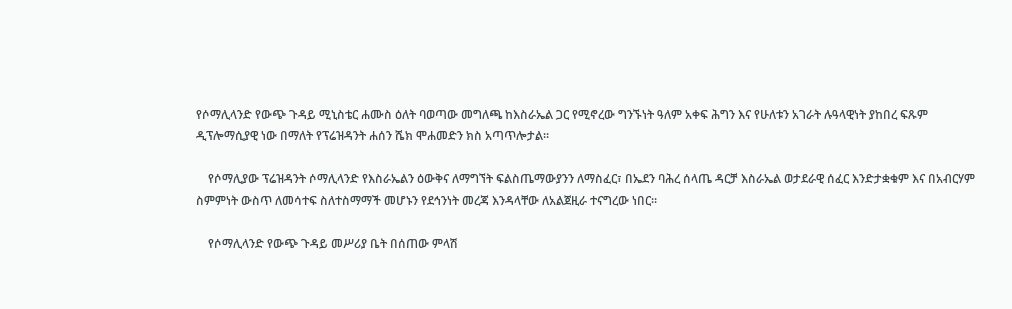የሶማሊላንድ የውጭ ጉዳይ ሚኒስቴር ሐሙስ ዕለት ባወጣው መግለጫ ከእስራኤል ጋር የሚኖረው ግንኙነት ዓለም አቀፍ ሕግን እና የሁለቱን አገራት ሉዓላዊነት ያከበረ ፍጹም ዲፕሎማሲያዊ ነው በማለት የፕሬዝዳንት ሐሰን ሼክ ሞሐመድን ክስ አጣጥሎታል።

    የሶማሊያው ፕሬዝዳንት ሶማሊላንድ የእስራኤልን ዕውቅና ለማግኘት ፍልስጤማውያንን ለማስፈር፣ በኤደን ባሕረ ሰላጤ ዳርቻ እስራኤል ወታደራዊ ሰፈር እንድታቋቁም እና በአብርሃም ስምምነት ውስጥ ለመሳተፍ ስለተስማማች መሆኑን የደኅንነት መረጃ እንዳላቸው ለአልጀዚራ ተናግረው ነበር።

    የሶማሊላንድ የውጭ ጉዳይ መሥሪያ ቤት በሰጠው ምላሽ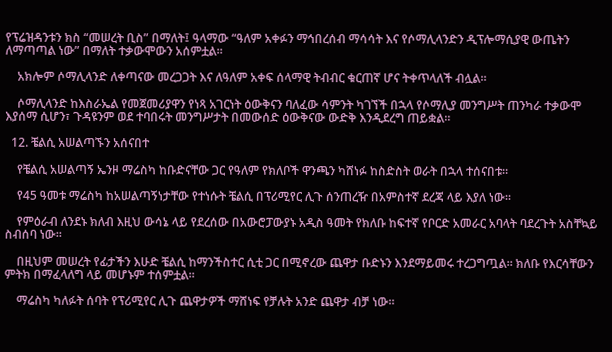የፕሬዝዳንቱን ክስ “መሠረት ቢስ” በማለት፤ ዓላማው “ዓለም አቀፉን ማኅበረሰብ ማሳሳት እና የሶማሊላንድን ዲፕሎማሲያዊ ውጤትን ለማጣጣል ነው” በማለት ተቃውሞውን አሰምቷል።

    አክሎም ሶማሊላንድ ለቀጣናው መረጋጋት እና ለዓለም አቀፍ ሰላማዊ ትብብር ቁርጠኛ ሆና ትቀጥላለች ብሏል።

    ሶማሊላንድ ከእስራኤል የመጀመሪያዋን የነጻ አገርነት ዕውቅናን ባለፈው ሳምንት ካገኘች በኋላ የሶማሊያ መንግሥት ጠንካራ ተቃውሞ እያሰማ ሲሆን፣ ጉዳዩንም ወደ ተባበሩት መንግሥታት በመውሰድ ዕውቅናው ውድቅ እንዲደረግ ጠይቋል።

  12. ቼልሲ አሠልጣኙን አሰናበተ

    የቼልሲ አሠልጣኝ ኤንዞ ማሬስካ ከቡድናቸው ጋር የዓለም የክለቦች ዋንጫን ካሸነፉ ከስድስት ወራት በኋላ ተሰናበቱ።

    የ45 ዓመቱ ማሬስካ ከአሠልጣኝነታቸው የተነሱት ቼልሲ በፕሪሚየር ሊጉ ሰንጠረዥ በአምስተኛ ደረጃ ላይ እያለ ነው።

    የምዕራብ ለንደኑ ክለብ እዚህ ውሳኔ ላይ የደረሰው በአውሮፓውያኑ አዲስ ዓመት የክለቡ ከፍተኛ የቦርድ አመራር አባላት ባደረጉት አስቸኳይ ስብሰባ ነው።

    በዚህም መሠረት የፊታችን እሁድ ቼልሲ ከማንችስተር ሲቲ ጋር በሚኖረው ጨዋታ ቡድኑን እንደማይመሩ ተረጋግጧል። ክለቡ የእርሳቸውን ምትክ በማፈላለግ ላይ መሆኑም ተሰምቷል።

    ማሬስካ ካለፉት ሰባት የፕሪሚየር ሊጉ ጨዋታዎች ማሸነፍ የቻሉት አንድ ጨዋታ ብቻ ነው።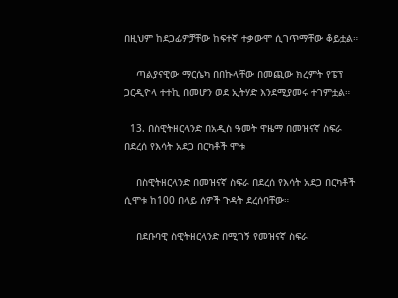በዚህም ከደጋፊዎቻቸው ከፍተኛ ተቃውሞ ሲገጥማቸው ቆይቷል።

    ጣልያናዊው ማርሴካ በበኩላቸው በመጪው ክረምት የፔፕ ጋርዲዮላ ተተኪ በመሆን ወደ ኢትሃድ እንደሚያመሩ ተገምቷል።

  13. በስዊትዘርላንድ በአዲስ ዓመት ዋዜማ በመዝናኛ ስፍራ በደረሰ የእሳት አደጋ በርካቶች ሞቱ

    በስዊትዘርላንድ በመዝናኛ ስፍራ በደረሰ የእሳት አደጋ በርካቶች ሲሞቱ ከ100 በላይ ሰዎች ጉዳት ደረሰባቸው።

    በደቡባዊ ስዊትዘርላንድ በሚገኝ የመዝናኛ ስፍራ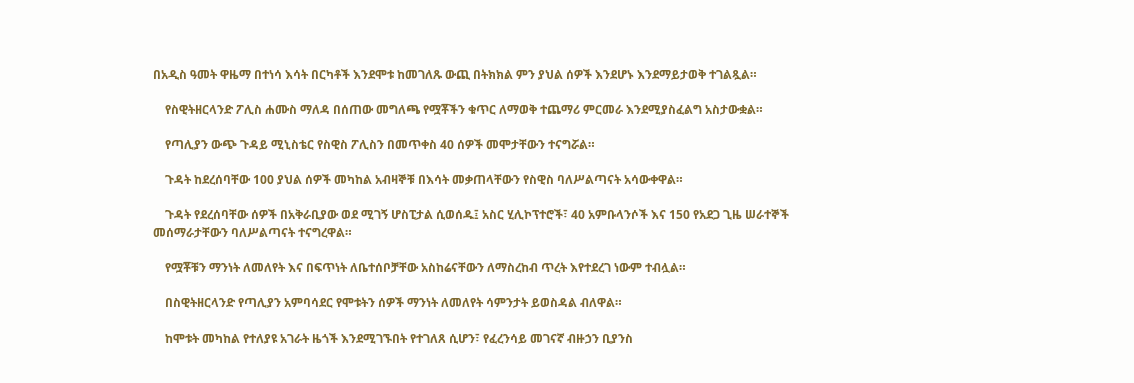በአዲስ ዓመት ዋዜማ በተነሳ እሳት በርካቶች እንደሞቱ ከመገለጹ ውጪ በትክክል ምን ያህል ሰዎች እንደሆኑ እንደማይታወቅ ተገልጿል።

    የስዊትዘርላንድ ፖሊስ ሐሙስ ማለዳ በሰጠው መግለጫ የሟቾችን ቁጥር ለማወቅ ተጨማሪ ምርመራ እንደሚያስፈልግ አስታውቋል።

    የጣሊያን ውጭ ጉዳይ ሚኒስቴር የስዊስ ፖሊስን በመጥቀስ 40 ሰዎች መሞታቸውን ተናግሯል።

    ጉዳት ከደረሰባቸው 100 ያህል ሰዎች መካከል አብዛኞቹ በእሳት መቃጠላቸውን የስዊስ ባለሥልጣናት አሳውቀዋል።

    ጉዳት የደረሰባቸው ሰዎች በአቅራቢያው ወደ ሚገኝ ሆስፒታል ሲወሰዱ፤ አስር ሂሊኮፕተሮች፣ 40 አምቡላንሶች እና 150 የአደጋ ጊዜ ሠራተኞች መሰማራታቸውን ባለሥልጣናት ተናግረዋል።

    የሟቾቹን ማንነት ለመለየት እና በፍጥነት ለቤተሰቦቻቸው አስከሬናቸውን ለማስረከብ ጥረት እየተደረገ ነውም ተብሏል።

    በስዊትዘርላንድ የጣሊያን አምባሳደር የሞቱትን ሰዎች ማንነት ለመለየት ሳምንታት ይወስዳል ብለዋል።

    ከሞቱት መካከል የተለያዩ አገራት ዜጎች እንደሚገኙበት የተገለጸ ሲሆን፣ የፈረንሳይ መገናኛ ብዙኃን ቢያንስ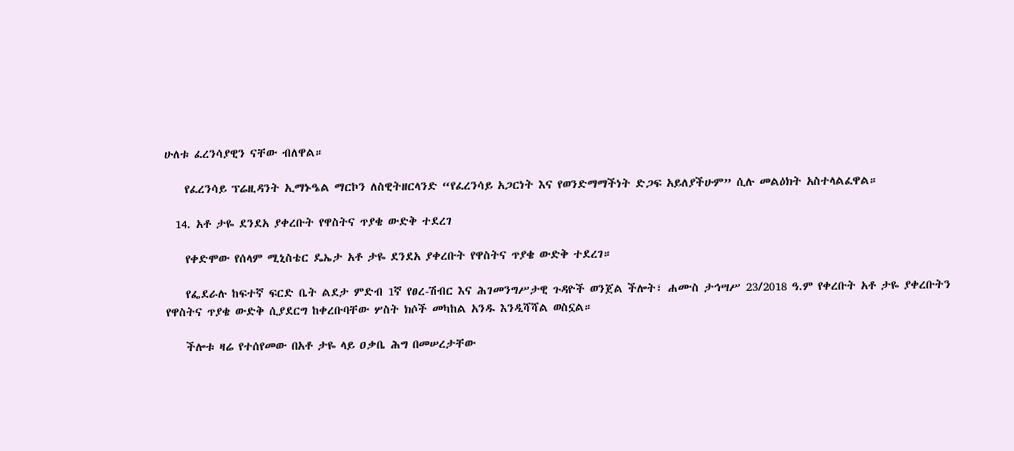ሁለቱ ፈረንሳያዊን ናቸው ብለዋል።

    የፈረንሳይ ፕሬዚዳንት ኢማኑዔል ማርኮን ለስዊትዘርላንድ “የፈረንሳይ አጋርነት እና የወንድማማችነት ድጋፍ አይለያችሁም” ሲሉ መልዕክት አስተላልፈዋል።

  14. አቶ ታዬ ደንደአ ያቀረቡት የዋስትና ጥያቄ ውድቅ ተደረገ

    የቀድሞው የሰላም ሚኒስቴር ዴኤታ አቶ ታዬ ደንደአ ያቀረቡት የዋስትና ጥያቄ ውድቅ ተደረገ።

    የፌደራሉ ከፍተኛ ፍርድ ቤት ልደታ ምድብ 1ኛ የፀረ-ሽብር እና ሕገመንግሥታዊ ጉዳዮች ወንጀል ችሎት፣ ሐሙስ ታኅሣሥ 23/2018 ዓ.ም የቀረቡት አቶ ታዬ ያቀረቡትን የዋስትና ጥያቄ ውድቅ ሲያደርግ ከቀረቡባቸው ሦስት ክሶች መካከል አንዱ እንዲሻሻል ወስኗል።

    ችሎቱ ዛሬ የተሰየመው በአቶ ታዬ ላይ ዐቃቤ ሕግ በመሠረታቸው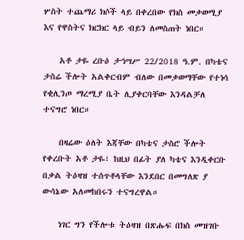ሦስት ተጨማሪ ክሶች ላይ በቀረበው የክስ መቃወሚያ እና የዋስትና ክርክር ላይ ብይን ለመስጠት ነበር።

    አቶ ታዬ ረቡዕ ታኅሣሥ 22/2018 ዓ.ም. በካቴና ታስሬ ችሎት አልቀርብም ብለው በመቃወማቸው የተነሳ የቂሊንጦ ማረሚያ ቤት ሊያቀርባቸው እንዳልቻለ ተናግሮ ነበር።

    በዛሬው ዕለት እጃቸው በካቴና ታስሮ ችሎት የቀረቡት አቶ ታዬ፣ ከዚህ በፊት ያለ ካቴና እንዲቀርቡ በቃል ትዕዛዝ ተሰጥቶላቸው እንደበር በመግለጽ ያ ውሳኔው አለመከበሩን ተናግረዋል።

    ነገር ግን የችሎቱ ትዕዛዝ በጽሑፍ በክስ መዝገቡ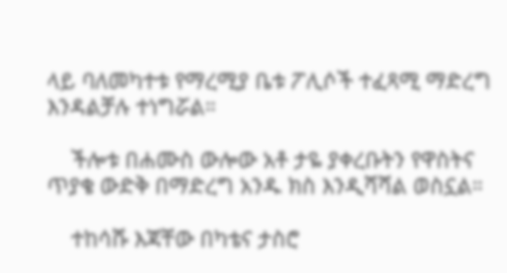ላይ ባለመካተቱ የማረሚያ ቤቱ ፖሊሶች ተፈጻሚ ማድረግ እንዳልቻሉ ተነግሯል።

    ችሎቱ በሐሙስ ውሎው አቶ ታዬ ያቀረቡትን የዋስትና ጥያቄ ውድቅ በማድረግ አንዱ ክስ እንዲሻሻል ወስኗል።

    ተከሳሹ እጃቸው በካቴና ታስሮ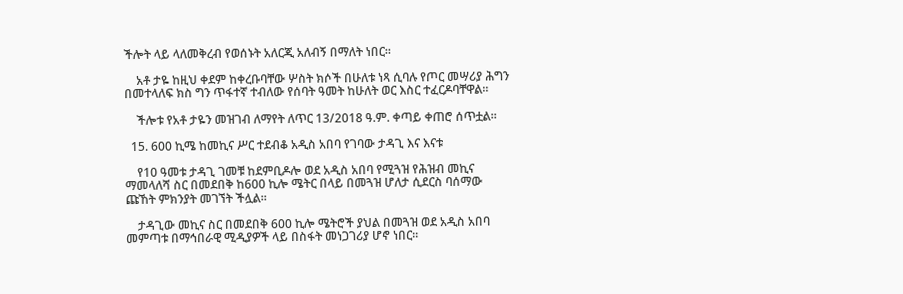ችሎት ላይ ላለመቅረብ የወሰኑት አለርጂ አለብኝ በማለት ነበር።

    አቶ ታዬ ከዚህ ቀደም ከቀረቡባቸው ሦስት ክሶች በሁለቱ ነጻ ሲባሉ የጦር መሣሪያ ሕግን በመተላለፍ ክስ ግን ጥፋተኛ ተብለው የሰባት ዓመት ከሁለት ወር እስር ተፈርዶባቸዋል።

    ችሎቱ የአቶ ታዬን መዝገብ ለማየት ለጥር 13/2018 ዓ.ም. ቀጣይ ቀጠሮ ሰጥቷል።

  15. 600 ኪሜ ከመኪና ሥር ተደብቆ አዲስ አበባ የገባው ታዳጊ እና እናቱ

    የ10 ዓመቱ ታዳጊ ገመቹ ከደምቢዶሎ ወደ አዲስ አበባ የሚጓዝ የሕዝብ መኪና ማመላለሻ ስር በመደበቅ ከ600 ኪሎ ሜትር በላይ በመጓዝ ሆለታ ሲደርስ ባሰማው ጩኸት ምክንያት መገኘት ችሏል።

    ታዳጊው መኪና ስር በመደበቅ 600 ኪሎ ሜትሮች ያህል በመጓዝ ወደ አዲስ አበባ መምጣቱ በማኅበራዊ ሚዲያዎች ላይ በስፋት መነጋገሪያ ሆኖ ነበር።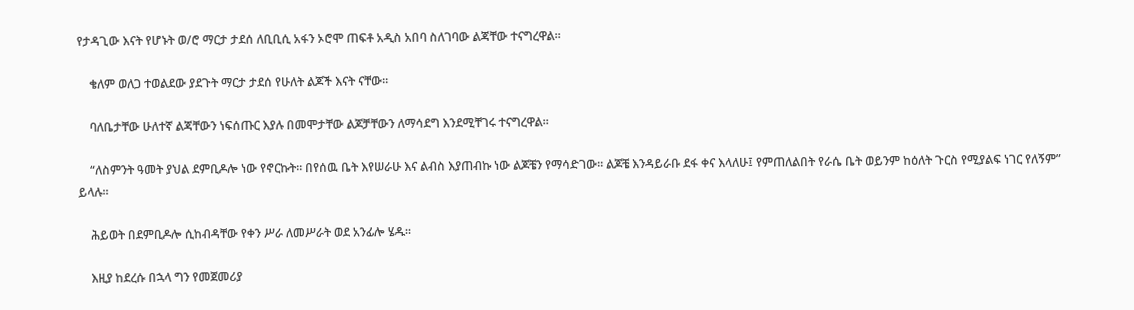የታዳጊው እናት የሆኑት ወ/ሮ ማርታ ታደሰ ለቢቢሲ አፋን ኦሮሞ ጠፍቶ አዲስ አበባ ስለገባው ልጃቸው ተናግረዋል።

    ቄለም ወለጋ ተወልደው ያደጉት ማርታ ታደሰ የሁለት ልጆች እናት ናቸው።

    ባለቤታቸው ሁለተኛ ልጃቸውን ነፍሰጡር እያሉ በመሞታቸው ልጆቻቸውን ለማሳደግ እንደሚቸገሩ ተናግረዋል።

    “ለስምንት ዓመት ያህል ደምቢዶሎ ነው የኖርኩት። በየሰዉ ቤት እየሠራሁ እና ልብስ እያጠብኩ ነው ልጆቼን የማሳድገው። ልጆቼ እንዳይራቡ ደፋ ቀና እላለሁ፤ የምጠለልበት የራሴ ቤት ወይንም ከዕለት ጉርስ የሚያልፍ ነገር የለኝም” ይላሉ።

    ሕይወት በደምቢዶሎ ሲከብዳቸው የቀን ሥራ ለመሥራት ወደ አንፊሎ ሄዱ።

    እዚያ ከደረሱ በኋላ ግን የመጀመሪያ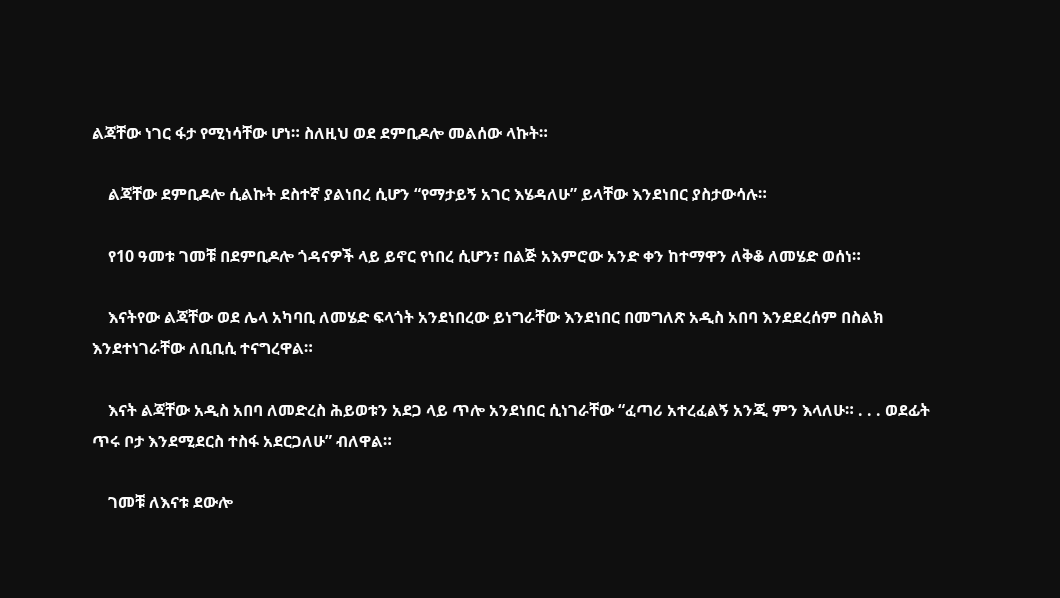ልጃቸው ነገር ፋታ የሚነሳቸው ሆነ። ስለዚህ ወደ ደምቢዶሎ መልሰው ላኩት።

    ልጃቸው ደምቢዶሎ ሲልኩት ደስተኛ ያልነበረ ሲሆን “የማታይኝ አገር እሄዳለሁ” ይላቸው እንደነበር ያስታውሳሉ።

    የ10 ዓመቱ ገመቹ በደምቢዶሎ ጎዳናዎች ላይ ይኖር የነበረ ሲሆን፣ በልጅ አእምሮው አንድ ቀን ከተማዋን ለቅቆ ለመሄድ ወሰነ።

    እናትየው ልጃቸው ወደ ሌላ አካባቢ ለመሄድ ፍላጎት አንደነበረው ይነግራቸው እንደነበር በመግለጽ አዲስ አበባ እንደደረሰም በስልክ እንደተነገራቸው ለቢቢሲ ተናግረዋል።

    እናት ልጃቸው አዲስ አበባ ለመድረስ ሕይወቱን አደጋ ላይ ጥሎ አንደነበር ሲነገራቸው “ፈጣሪ አተረፈልኝ አንጂ ምን እላለሁ። . . . ወደፊት ጥሩ ቦታ እንደሚደርስ ተስፋ አደርጋለሁ” ብለዋል።

    ገመቹ ለእናቱ ደውሎ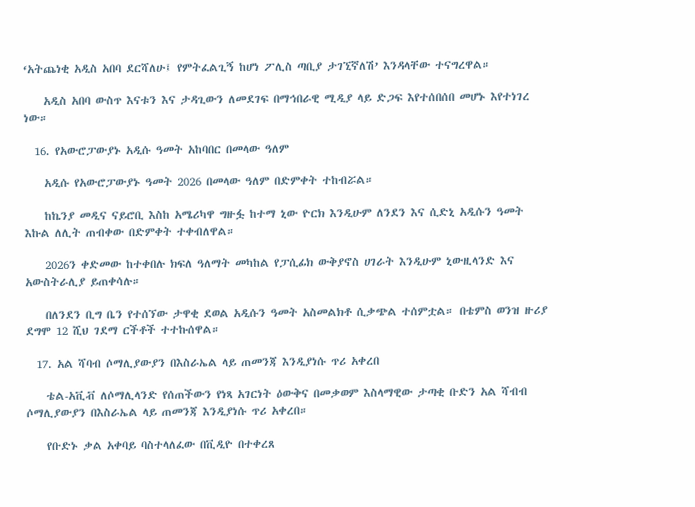‘አትጨነቂ አዲስ አበባ ደርሻለሁ፤ የምትፈልጊኝ ከሆነ ፖሊስ ጣቢያ ታገኚኛለሽ’ እንዳላቸው ተናግረዋል።

    አዲስ አበባ ውስጥ እናቱን እና ታዳጊውን ለመደገፍ በማኅበራዊ ሚዲያ ላይ ድጋፍ እየተሰበሰበ መሆኑ እየተነገረ ነው።

  16. የአውሮፓውያኑ አዲሱ ዓመት አከባበር በመላው ዓለም

    አዲሱ የአውሮፓውያኑ ዓመት 2026 በመላው ዓለም በድምቀት ተከብሯል።

    ከኬንያ መዲና ናይሮቢ እስከ አሜሪካዋ ግዙፏ ከተማ ኒው ዮርክ እንዲሁም ለንደን እና ሲድኒ አዲሱን ዓመት እኩል ለሊት ጠብቀው በድምቀት ተቀብለዋል።

    2026ን ቀድመው ከተቀበሉ ክፍለ ዓለማት መካከል የፓሲፊክ ውቅያኖስ ሀገራት እንዲሁም ኒውዚላንድ እና አውስትራሊያ ይጠቀሳሉ።

    በለንደን ቢግ ቤን የተሰኘው ታዋቂ ደወል አዲሱን ዓመት አስመልክቶ ሲቃጭል ተሰምቷል። በቴምስ ወንዝ ዙሪያ ደግሞ 12 ሺህ ገደማ ርችቶች ተተኩሰዋል።

  17. አል ሻባብ ሶማሊያውያን በእስራኤል ላይ ጠመንጃ እንዲያነሱ ጥሪ አቀረበ

    ቴል-አቪቭ ለሶማሊላንድ የሰጠችውን የነጻ አገርነት ዕውቅና በመቃወም እስላማዊው ታጣቂ ቡድን አል ሻብብ ሶማሊያውያን በእስራኤል ላይ ጠመንጃ እንዲያነሱ ጥሪ አቀረበ።

    የቡድኑ ቃል አቀባይ ባስተላለፈው በቪዲዮ በተቀረጸ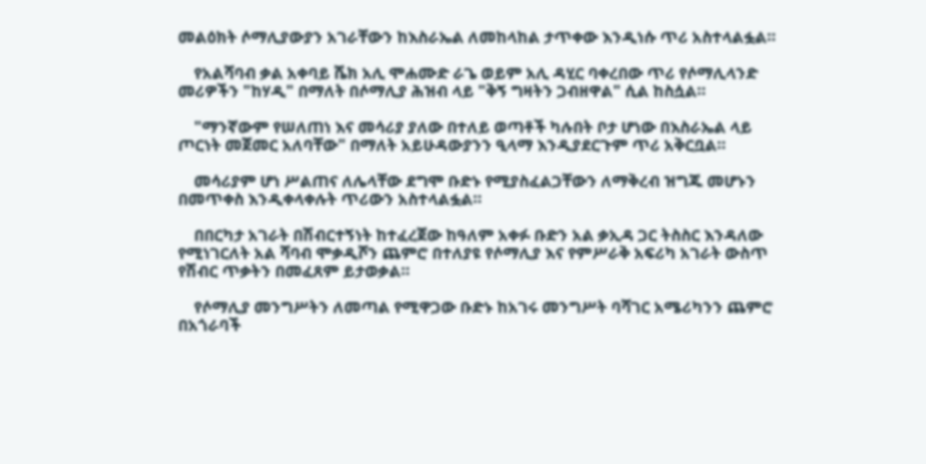መልዕክት ሶማሊያውያን አገራቸውን ከእስራኤል ለመከላከል ታጥቀው እንዲነሱ ጥሪ አስተላልፏል።

    የአልሻባብ ቃል አቀባይ ሼክ አሊ ሞሐሙድ ራጌ ወይም አሊ ዳሂር ባቀረበው ጥሪ የሶማሊላንድ መሪዎችን "ከሃዲ" በማለት በሶማሊያ ሕዝብ ላይ "ቅኝ ግዛትን ጋብዘዋል" ሲል ከስሷል።

    "ማንኛውም የሠለጠነ እና መሳሪያ ያለው በተለይ ወጣቶች ካሉበት ቦታ ሆነው በእስራኤል ላይ ጦርነት መጀመር አለባቸው" በማለት አይሁዳውያንን ዒላማ እንዲያደርጉም ጥሪ አቅርቧል።

    መሳሪያም ሆነ ሥልጠና ለሌላቸው ደግሞ ቡድኑ የሚያስፈልጋቸውን ለማቅረብ ዝግጁ መሆኑን በመጥቀስ እንዲቀላቀሉት ጥሪውን አስተላልፏል።

    በበርካታ አገራት በሽብርተኝነት ከተፈረጀው ከዓለም አቀፉ ቡድን አል ቃኢዳ ጋር ትስስር እንዳለው የሚነገርለት አል ሻባብ ሞቃዲሾን ጨምሮ በተለያዩ የሶማሊያ እና የምሥራቅ አፍሪካ አገራት ውስጥ የሽብር ጥቃትን በመፈጸም ይታወቃል።

    የሶማሊያ መንግሥትን ለመጣል የሚዋጋው ቡድኑ ከአገሩ መንግሥት ባሻገር አሜሪካንን ጨምሮ በአጎራባች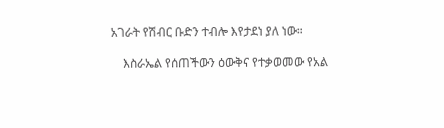አገራት የሽብር ቡድን ተብሎ እየታደነ ያለ ነው።

    እስራኤል የሰጠችውን ዕውቅና የተቃወመው የአል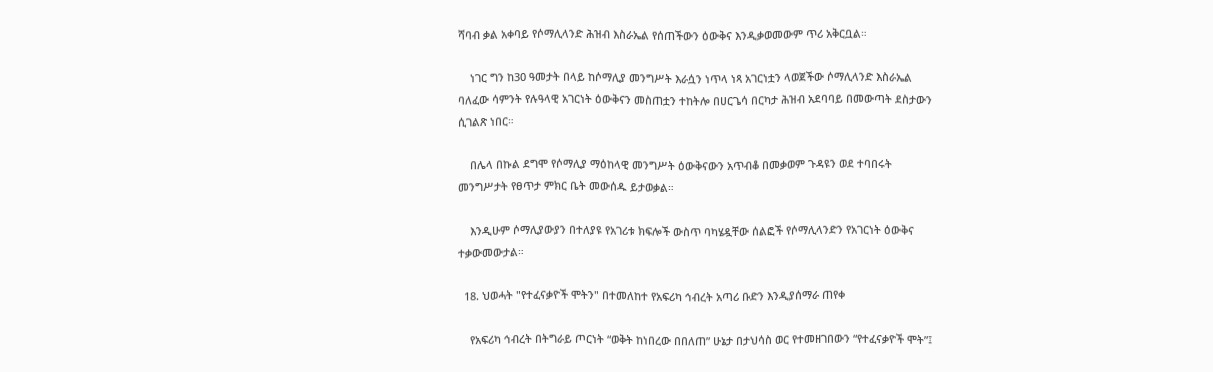ሻባብ ቃል አቀባይ የሶማሊላንድ ሕዝብ እስራኤል የሰጠችውን ዕውቅና እንዲቃወመውም ጥሪ አቅርቧል።

    ነገር ግን ከ30 ዓመታት በላይ ከሶማሊያ መንግሥት እራሷን ነጥላ ነጻ አገርነቷን ላወጀችው ሶማሊላንድ እስራኤል ባለፈው ሳምንት የሉዓላዊ አገርነት ዕውቅናን መስጠቷን ተከትሎ በሀርጌሳ በርካታ ሕዝብ አደባባይ በመውጣት ደስታውን ሲገልጽ ነበር።

    በሌላ በኩል ደግሞ የሶማሊያ ማዕከላዊ መንግሥት ዕውቅናውን አጥብቆ በመቃወም ጉዳዩን ወደ ተባበሩት መንግሥታት የፀጥታ ምክር ቤት መውሰዱ ይታወቃል።

    እንዲሁም ሶማሊያውያን በተለያዩ የአገሪቱ ክፍሎች ውስጥ ባካሄዷቸው ሰልፎች የሶማሊላንድን የአገርነት ዕውቅና ተቃውመውታል።

  18. ህወሓት "የተፈናቃዮች ሞትን" በተመለከተ የአፍሪካ ኅብረት አጣሪ ቡድን እንዲያሰማራ ጠየቀ

    የአፍሪካ ኅብረት በትግራይ ጦርነት “ወቅት ከነበረው በበለጠ” ሁኔታ በታህሳስ ወር የተመዘገበውን “የተፈናቃዮች ሞት”፤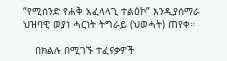“የሚሰንድ የሐቅ አፈላላጊ ተልዕኮ” እንዲያሰማራ ህዝባዊ ወያነ ሓርነት ትግራይ (ህወሓት) ጠየቀ።

    በክልሉ በሚገኙ ተፈናቃዎች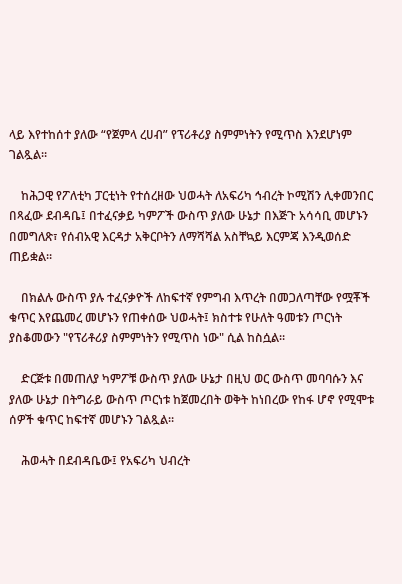ላይ እየተከሰተ ያለው “የጀምላ ረሀብ” የፕሪቶሪያ ስምምነትን የሚጥስ እንደሆነም ገልጿል።

    ከሕጋዊ የፖለቲካ ፓርቲነት የተሰረዘው ህወሓት ለአፍሪካ ኅብረት ኮሚሽን ሊቀመንበር በጻፈው ደብዳቤ፤ በተፈናቃይ ካምፖች ውስጥ ያለው ሁኔታ በእጅጉ አሳሳቢ መሆኑን በመግለጽ፣ የሰብአዊ እርዳታ አቅርቦትን ለማሻሻል አስቸኳይ እርምጃ እንዲወሰድ ጠይቋል።

    በክልሉ ውስጥ ያሉ ተፈናቃዮች ለከፍተኛ የምግብ እጥረት በመጋለጣቸው የሟቾች ቁጥር እየጨመረ መሆኑን የጠቀሰው ህወሓት፤ ክስተቱ የሁለት ዓመቱን ጦርነት ያስቆመውን "የፕሪቶሪያ ስምምነትን የሚጥስ ነው" ሲል ከስሷል።

    ድርጅቱ በመጠለያ ካምፖቹ ውስጥ ያለው ሁኔታ በዚህ ወር ውስጥ መባባሱን እና ያለው ሁኔታ በትግራይ ውስጥ ጦርነቱ ከጀመረበት ወቅት ከነበረው የከፋ ሆኖ የሚሞቱ ሰዎች ቁጥር ከፍተኛ መሆኑን ገልጿል።

    ሕወሓት በደብዳቤው፤ የአፍሪካ ህብረት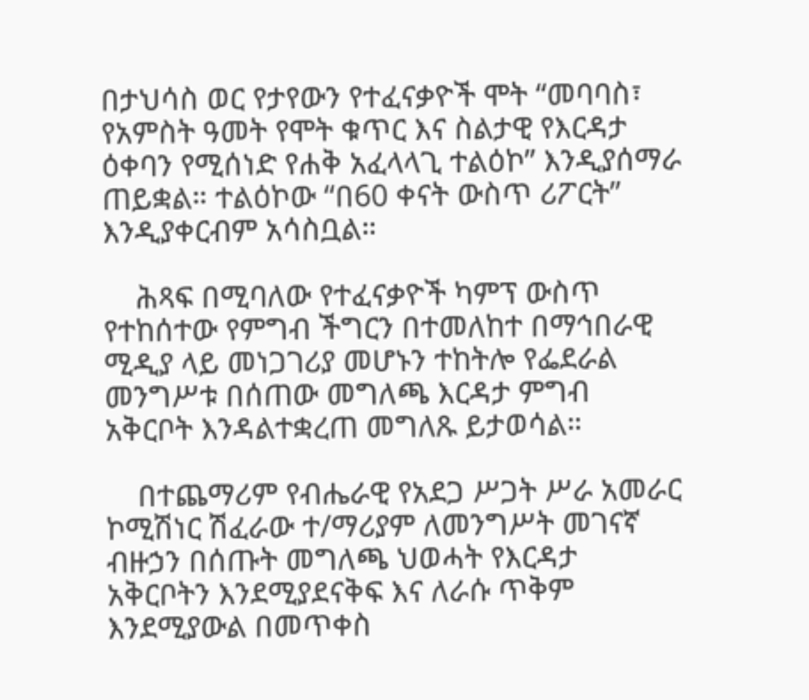በታህሳስ ወር የታየውን የተፈናቃዮች ሞት “መባባስ፣ የአምስት ዓመት የሞት ቁጥር እና ስልታዊ የእርዳታ ዕቀባን የሚሰነድ የሐቅ አፈላላጊ ተልዕኮ” እንዲያሰማራ ጠይቋል። ተልዕኮው “በ60 ቀናት ውስጥ ሪፖርት” እንዲያቀርብም አሳስቧል።

    ሕጻፍ በሚባለው የተፈናቃዮች ካምፕ ውስጥ የተከሰተው የምግብ ችግርን በተመለከተ በማኅበራዊ ሚዲያ ላይ መነጋገሪያ መሆኑን ተከትሎ የፌደራል መንግሥቱ በሰጠው መግለጫ እርዳታ ምግብ አቅርቦት እንዳልተቋረጠ መግለጹ ይታወሳል።

    በተጨማሪም የብሔራዊ የአደጋ ሥጋት ሥራ አመራር ኮሚሽነር ሽፈራው ተ/ማሪያም ለመንግሥት መገናኛ ብዙኃን በሰጡት መግለጫ ህወሓት የእርዳታ አቅርቦትን እንደሚያደናቅፍ እና ለራሱ ጥቅም እንደሚያውል በመጥቀስ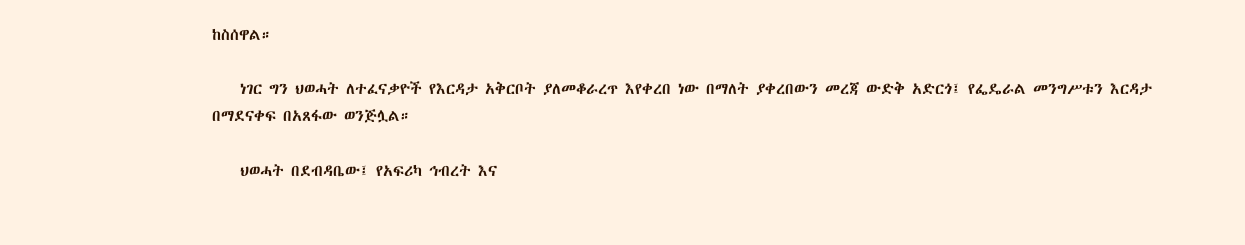ከስሰዋል።

    ነገር ግን ህወሓት ለተፈናቃዮች የእርዳታ አቅርቦት ያለመቆራረጥ እየቀረበ ነው በማለት ያቀረበውን መረጃ ውድቅ አድርጎ፤ የፌዴራል መንግሥቱን እርዳታ በማደናቀፍ በአጸፋው ወንጅሏል።

    ህወሓት በደብዳቤው፤ የአፍሪካ ኅብረት እና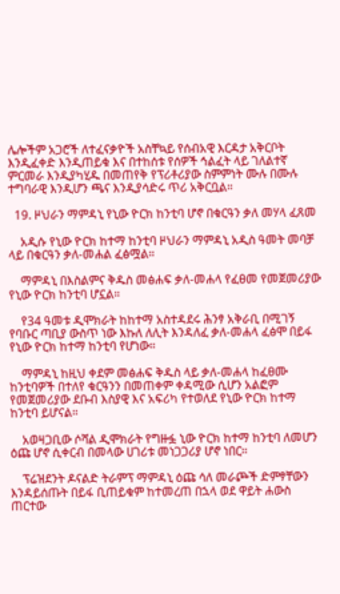ሌሎችም አጋሮች ለተፈናቃዮች አስቸኳይ የሰብአዊ እርዳታ አቅርቦት እንዲፈቀድ እንዲጠይቁ እና በተከሰቱ የሰዎች ኅልፈት ላይ ገለልተኛ ምርመራ እንዲያካሂዱ በመጠየቅ የፕሪቶሪያው ስምምነት ሙሉ በሙሉ ተግባራዊ እንዲሆን ጫና እንዲያሳድሩ ጥሪ አቅርቧል።

  19. ዞህራን ማምዳኒ የኒው ዮርክ ከንቲባ ሆኖ በቁርዓን ቃለ መሃላ ፈጸመ

    አዲሱ የኒው ዮርክ ከተማ ከንቲባ ዞህራን ማምዳኒ አዲስ ዓመት መባቻ ላይ በቁርዓን ቃለ-መሐል ፈፅሟል።

    ማምዳኒ በእስልምና ቅዱስ መፅሐፍ ቃለ-መሐላ የፈፀመ የመጀመሪያው የኒው ዮርክ ከንቲባ ሆኗል።

    የ34 ዓመቱ ዲሞክራት ከከተማ አስተዳደሩ ሕንፃ አቅራቢ በሚገኝ የባቡር ጣቢያ ውስጥ ነው እኩለ ለሊት እንዳለፈ ቃለ-መሐላ ፈፅሞ በይፋ የኒው ዮርክ ከተማ ከንቲባ የሆነው።

    ማምዳኒ ከዚህ ቀደም መፅሐፍ ቅዱስ ላይ ቃለ-መሐላ ከፈፀሙ ከንቲባዎች በተለየ ቁርዓንን በመጠቀም ቀዳሚው ሲሆን አልፎም የመጀመሪያው ደቡብ እስያዊ እና አፍሪካ የተወለደ የኒው ዮርክ ከተማ ከንቲባ ይሆናል።

    አወዛጋቢው ሶሻል ዲሞክራት የግዙፏ ኒው ዮርክ ከተማ ከንቲባ ለመሆን ዕጩ ሆኖ ሲቀርብ በመላው ሀገሪቱ መነጋጋሪያ ሆኖ ነበር።

    ፕሬዝደንት ዶናልድ ትራምፕ ማምዳኒ ዕጩ ሳለ መራጮች ድምፃቸውን እንዳይሰጡት በይፋ ቢጠይቁም ከተመረጠ በኋላ ወደ ዋይት ሐውስ ጠርተው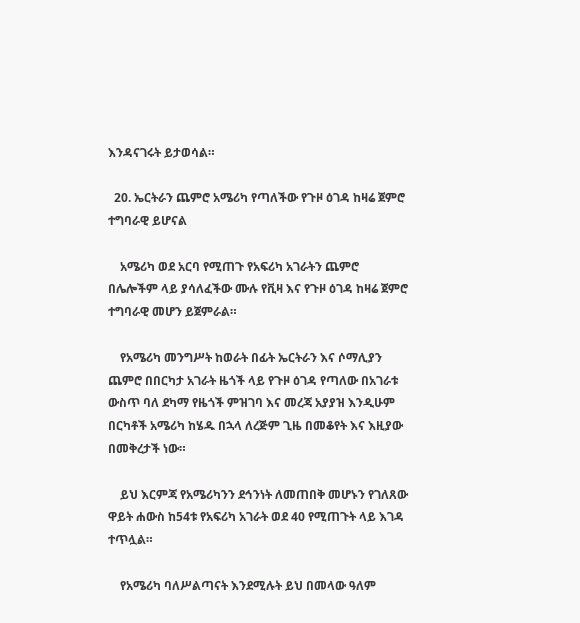እንዳናገሩት ይታወሳል።

  20. ኤርትራን ጨምሮ አሜሪካ የጣለችው የጉዞ ዕገዳ ከዛሬ ጀምሮ ተግባራዊ ይሆናል

    አሜሪካ ወደ አርባ የሚጠጉ የአፍሪካ አገራትን ጨምሮ በሌሎችም ላይ ያሳለፈችው ሙሉ የቪዛ እና የጉዞ ዕገዳ ከዛሬ ጀምሮ ተግባራዊ መሆን ይጀምራል።

    የአሜሪካ መንግሥት ከወራት በፊት ኤርትራን እና ሶማሊያን ጨምሮ በበርካታ አገራት ዜጎች ላይ የጉዞ ዕገዳ የጣለው በአገራቱ ውስጥ ባለ ደካማ የዜጎች ምዝገባ እና መረጃ አያያዝ እንዲሁም በርካቶች አሜሪካ ከሄዱ በኋላ ለረጅም ጊዜ በመቆየት እና እዚያው በመቅረታች ነው።

    ይህ እርምጃ የአሜሪካንን ደኅንነት ለመጠበቅ መሆኑን የገለጸው ዋይት ሐውስ ከ54ቱ የአፍሪካ አገራት ወደ 40 የሚጠጉት ላይ እገዳ ተጥሏል።

    የአሜሪካ ባለሥልጣናት እንደሚሉት ይህ በመላው ዓለም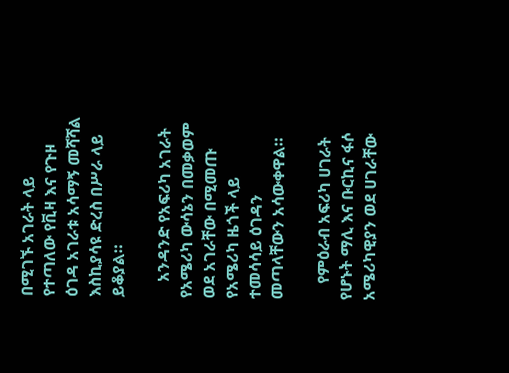በሚገኙ አገራት ላይ የተጣለው የቪዛ እና የጉዞ ዕገዳ አገራቱ አሳማኝ መሻሻል እስኪያሳዩ ድረስ በሥራ ላይ ይቆያል።

    አንዳንድ የአፍሪካ አገራት የአሜሪካ ውሳኔን በመቃወም ወደ አገራቸው በሚመጡ የአሜሪካ ዜጎች ላይ ተመሳሳይ ዕገዳን መጣላቸውን አሳውቀዋል።

    የምዕራብ አፍሪካ ሀገራት የሆኑት ማሊ እና ቡርኪና ፋሶ አሜሪካዊያን ወደ ሀገራቸው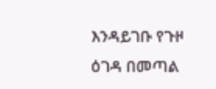እንዳይገቡ የጉዞ ዕገዳ በመጣል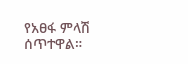የአፀፋ ምላሽ ሰጥተዋል።